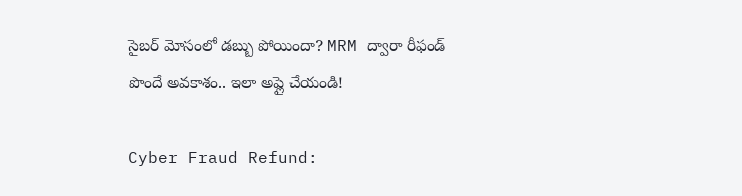సైబర్ మోసంలో డబ్బు పోయిందా? MRM ద్వారా రీఫండ్ పొందే అవకాశం.. ఇలా అప్లై చేయండి!

Cyber Fraud Refund: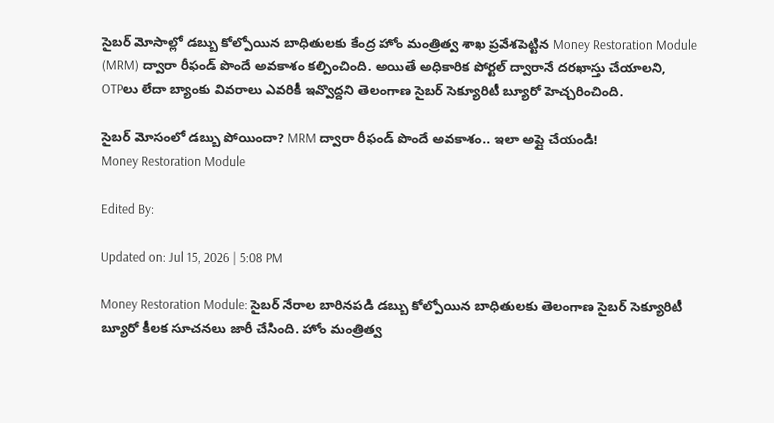సైబర్ మోసాల్లో డబ్బు కోల్పోయిన బాధితులకు కేంద్ర హోం మంత్రిత్వ శాఖ ప్రవేశపెట్టిన Money Restoration Module (MRM) ద్వారా రీఫండ్ పొందే అవకాశం కల్పించింది. అయితే అధికారిక పోర్టల్ ద్వారానే దరఖాస్తు చేయాలని, OTPలు లేదా బ్యాంకు వివరాలు ఎవరికీ ఇవ్వొద్దని తెలంగాణ సైబర్ సెక్యూరిటీ బ్యూరో హెచ్చరించింది.

సైబర్ మోసంలో డబ్బు పోయిందా? MRM ద్వారా రీఫండ్ పొందే అవకాశం.. ఇలా అప్లై చేయండి!
Money Restoration Module

Edited By:

Updated on: Jul 15, 2026 | 5:08 PM

Money Restoration Module: సైబర్ నేరాల బారినపడి డబ్బు కోల్పోయిన బాధితులకు తెలంగాణ సైబర్ సెక్యూరిటీ బ్యూరో కీలక సూచనలు జారీ చేసింది. హోం మంత్రిత్వ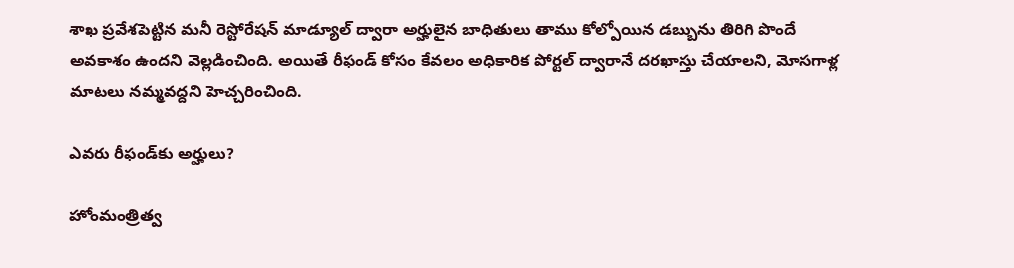శాఖ ప్రవేశపెట్టిన మనీ రెస్టోరేషన్ మాడ్యూల్ ద్వారా అర్హులైన బాధితులు తాము కోల్పోయిన డబ్బును తిరిగి పొందే అవకాశం ఉందని వెల్లడించింది. అయితే రీఫండ్ కోసం కేవలం అధికారిక పోర్టల్ ద్వారానే దరఖాస్తు చేయాలని, మోసగాళ్ల మాటలు నమ్మవద్దని హెచ్చరించింది.

ఎవరు రీఫండ్‌కు అర్హులు?

హోంమంత్రిత్వ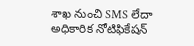శాఖ నుంచి SMS లేదా అధికారిక నోటిఫికేషన్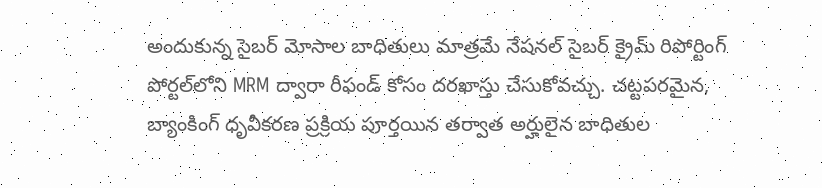అందుకున్న సైబర్ మోసాల బాధితులు మాత్రమే నేషనల్ సైబర్ క్రైమ్ రిపోర్టింగ్ పోర్టల్‌లోని MRM ద్వారా రీఫండ్ కోసం దరఖాస్తు చేసుకోవచ్చు. చట్టపరమైన, బ్యాంకింగ్ ధృవీకరణ ప్రక్రియ పూర్తయిన తర్వాత అర్హులైన బాధితుల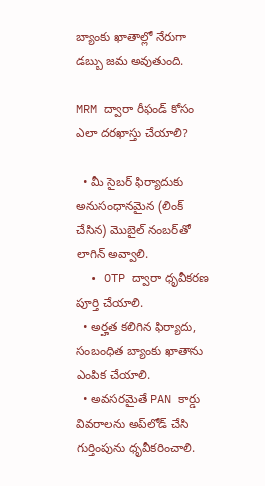బ్యాంకు ఖాతాల్లో నేరుగా డబ్బు జమ అవుతుంది.

MRM ద్వారా రీఫండ్ కోసం ఎలా దరఖాస్తు చేయాలి?

  • మీ సైబర్ ఫిర్యాదుకు అనుసంధానమైన (లింక్ చేసిన) మొబైల్ నంబర్‌తో లాగిన్ అవ్వాలి.
  • OTP ద్వారా ధృవీకరణ పూర్తి చేయాలి.
  • అర్హత కలిగిన ఫిర్యాదు, సంబంధిత బ్యాంకు ఖాతాను ఎంపిక చేయాలి.
  • అవసరమైతే PAN కార్డు వివరాలను అప్‌లోడ్ చేసి గుర్తింపును ధృవీకరించాలి.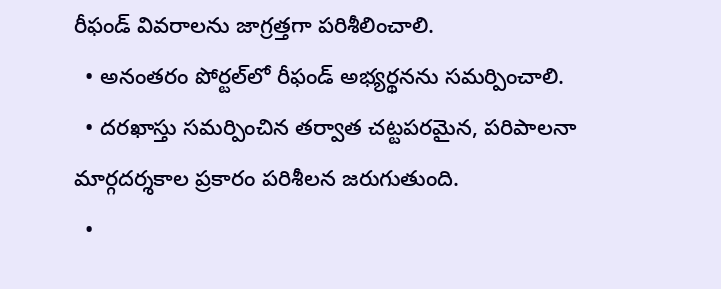రీఫండ్ వివరాలను జాగ్రత్తగా పరిశీలించాలి.
  • అనంతరం పోర్టల్‌లో రీఫండ్ అభ్యర్థనను సమర్పించాలి.
  • దరఖాస్తు సమర్పించిన తర్వాత చట్టపరమైన, పరిపాలనా మార్గదర్శకాల ప్రకారం పరిశీలన జరుగుతుంది.
  •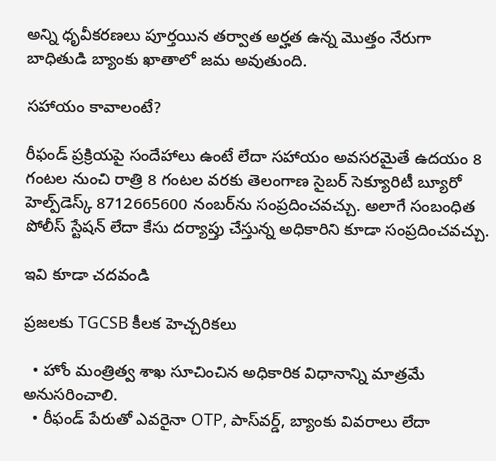అన్ని ధృవీకరణలు పూర్తయిన తర్వాత అర్హత ఉన్న మొత్తం నేరుగా బాధితుడి బ్యాంకు ఖాతాలో జమ అవుతుంది.

సహాయం కావాలంటే?

రీఫండ్ ప్రక్రియపై సందేహాలు ఉంటే లేదా సహాయం అవసరమైతే ఉదయం 8 గంటల నుంచి రాత్రి 8 గంటల వరకు తెలంగాణ సైబర్ సెక్యూరిటీ బ్యూరో హెల్ప్‌డెస్క్ 8712665600 నంబర్‌ను సంప్రదించవచ్చు. అలాగే సంబంధిత పోలీస్ స్టేషన్ లేదా కేసు దర్యాప్తు చేస్తున్న అధికారిని కూడా సంప్రదించవచ్చు.

ఇవి కూడా చదవండి

ప్రజలకు TGCSB కీలక హెచ్చరికలు

  • హోం మంత్రిత్వ శాఖ సూచించిన అధికారిక విధానాన్ని మాత్రమే అనుసరించాలి.
  • రీఫండ్ పేరుతో ఎవరైనా OTP, పాస్‌వర్డ్, బ్యాంకు వివరాలు లేదా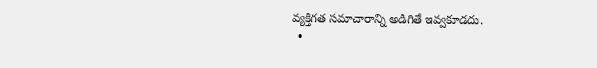వ్యక్తిగత సమాచారాన్ని అడిగితే ఇవ్వకూడదు.
  •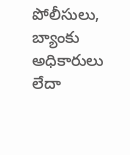పోలీసులు, బ్యాంకు అధికారులు లేదా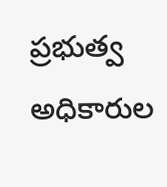ప్రభుత్వ అధికారుల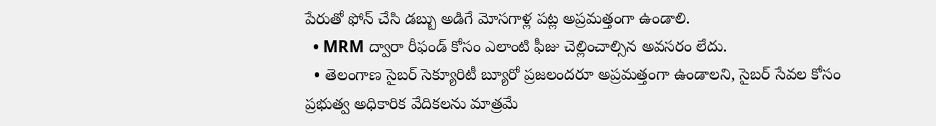పేరుతో ఫోన్ చేసి డబ్బు అడిగే మోసగాళ్ల పట్ల అప్రమత్తంగా ఉండాలి.
  • MRM ద్వారా రీఫండ్ కోసం ఎలాంటి ఫీజు చెల్లించాల్సిన అవసరం లేదు.
  • తెలంగాణ సైబర్ సెక్యూరిటీ బ్యూరో ప్రజలందరూ అప్రమత్తంగా ఉండాలని, సైబర్ సేవల కోసం ప్రభుత్వ అధికారిక వేదికలను మాత్రమే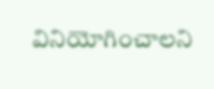వినియోగించాలని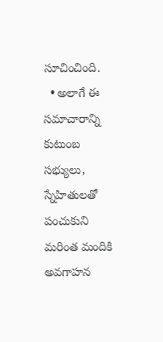సూచించింది.
  • అలాగే ఈ సమాచారాన్ని కుటుంబ సభ్యులు, స్నేహితులతో పంచుకుని మరింత మందికి అవగాహన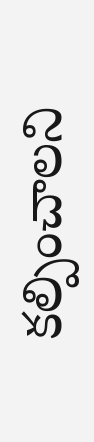కల్పించాలని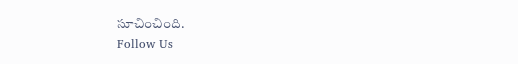సూచించింది.
Follow Us